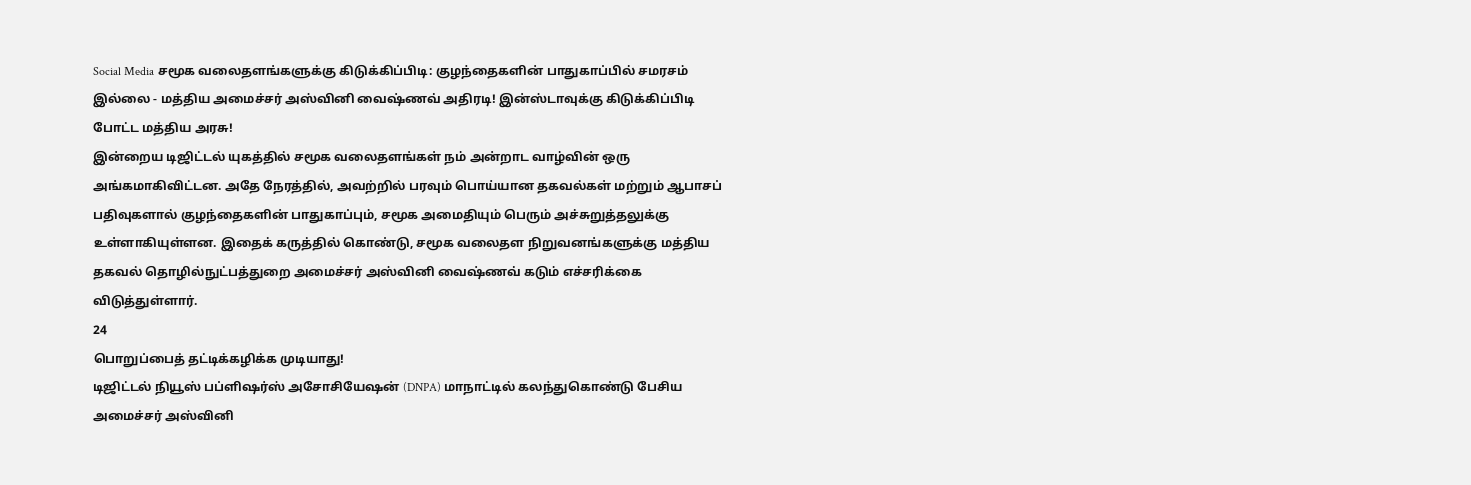Social Media சமூக வலைதளங்களுக்கு கிடுக்கிப்பிடி: குழந்தைகளின் பாதுகாப்பில் சமரசம் இல்லை - மத்திய அமைச்சர் அஸ்வினி வைஷ்ணவ் அதிரடி! இன்ஸ்டாவுக்கு கிடுக்கிப்பிடி போட்ட மத்திய அரசு!
இன்றைய டிஜிட்டல் யுகத்தில் சமூக வலைதளங்கள் நம் அன்றாட வாழ்வின் ஒரு அங்கமாகிவிட்டன. அதே நேரத்தில், அவற்றில் பரவும் பொய்யான தகவல்கள் மற்றும் ஆபாசப் பதிவுகளால் குழந்தைகளின் பாதுகாப்பும், சமூக அமைதியும் பெரும் அச்சுறுத்தலுக்கு உள்ளாகியுள்ளன. இதைக் கருத்தில் கொண்டு, சமூக வலைதள நிறுவனங்களுக்கு மத்திய தகவல் தொழில்நுட்பத்துறை அமைச்சர் அஸ்வினி வைஷ்ணவ் கடும் எச்சரிக்கை விடுத்துள்ளார்.
24
பொறுப்பைத் தட்டிக்கழிக்க முடியாது!
டிஜிட்டல் நியூஸ் பப்ளிஷர்ஸ் அசோசியேஷன் (DNPA) மாநாட்டில் கலந்துகொண்டு பேசிய அமைச்சர் அஸ்வினி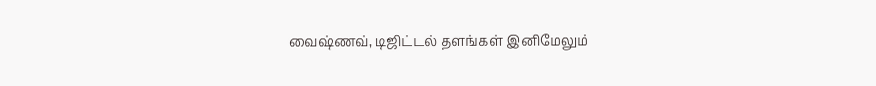வைஷ்ணவ், டிஜிட்டல் தளங்கள் இனிமேலும்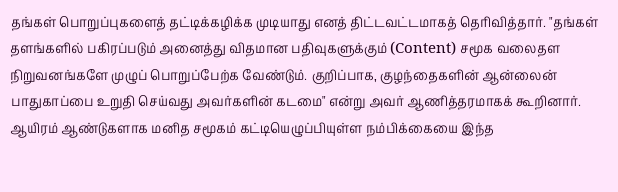தங்கள் பொறுப்புகளைத் தட்டிக்கழிக்க முடியாது எனத் திட்டவட்டமாகத் தெரிவித்தார். "தங்கள் தளங்களில் பகிரப்படும் அனைத்து விதமான பதிவுகளுக்கும் (Content) சமூக வலைதள நிறுவனங்களே முழுப் பொறுப்பேற்க வேண்டும். குறிப்பாக, குழந்தைகளின் ஆன்லைன் பாதுகாப்பை உறுதி செய்வது அவர்களின் கடமை" என்று அவர் ஆணித்தரமாகக் கூறினார். ஆயிரம் ஆண்டுகளாக மனித சமூகம் கட்டியெழுப்பியுள்ள நம்பிக்கையை இந்த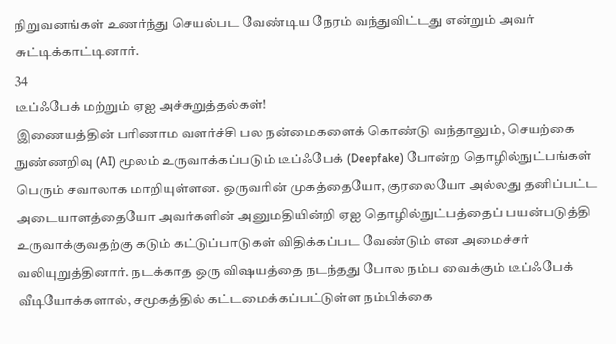நிறுவனங்கள் உணர்ந்து செயல்பட வேண்டிய நேரம் வந்துவிட்டது என்றும் அவர் சுட்டிக்காட்டினார்.
34
டீப்ஃபேக் மற்றும் ஏஐ அச்சுறுத்தல்கள்!
இணையத்தின் பரிணாம வளர்ச்சி பல நன்மைகளைக் கொண்டு வந்தாலும், செயற்கை நுண்ணறிவு (AI) மூலம் உருவாக்கப்படும் டீப்ஃபேக் (Deepfake) போன்ற தொழில்நுட்பங்கள் பெரும் சவாலாக மாறியுள்ளன. ஒருவரின் முகத்தையோ, குரலையோ அல்லது தனிப்பட்ட அடையாளத்தையோ அவர்களின் அனுமதியின்றி ஏஐ தொழில்நுட்பத்தைப் பயன்படுத்தி உருவாக்குவதற்கு கடும் கட்டுப்பாடுகள் விதிக்கப்பட வேண்டும் என அமைச்சர் வலியுறுத்தினார். நடக்காத ஒரு விஷயத்தை நடந்தது போல நம்ப வைக்கும் டீப்ஃபேக் வீடியோக்களால், சமூகத்தில் கட்டமைக்கப்பட்டுள்ள நம்பிக்கை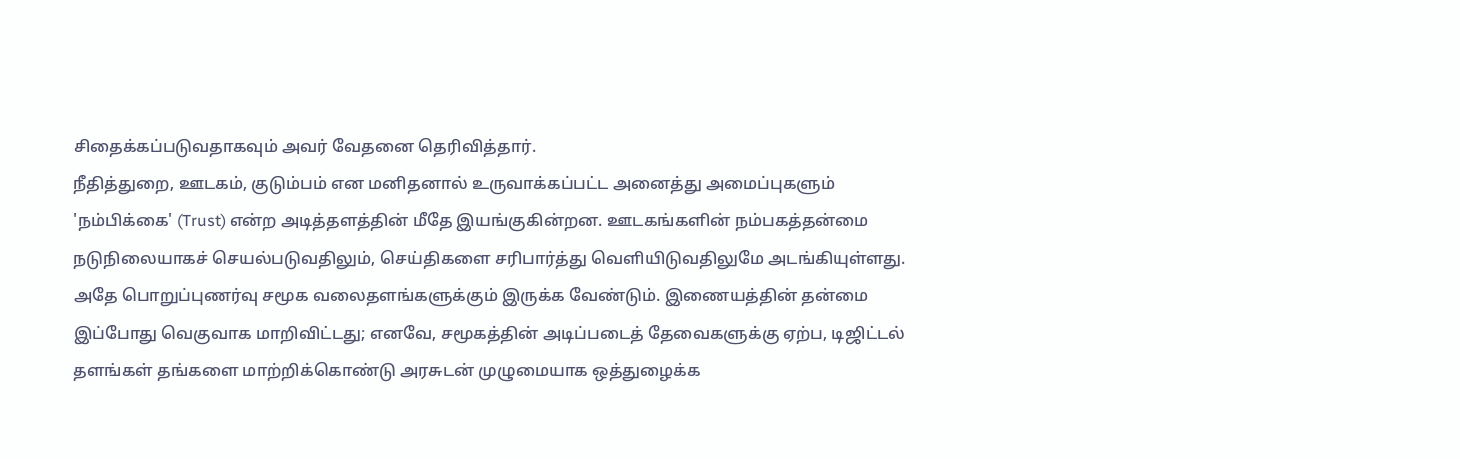சிதைக்கப்படுவதாகவும் அவர் வேதனை தெரிவித்தார்.
நீதித்துறை, ஊடகம், குடும்பம் என மனிதனால் உருவாக்கப்பட்ட அனைத்து அமைப்புகளும் 'நம்பிக்கை' (Trust) என்ற அடித்தளத்தின் மீதே இயங்குகின்றன. ஊடகங்களின் நம்பகத்தன்மை நடுநிலையாகச் செயல்படுவதிலும், செய்திகளை சரிபார்த்து வெளியிடுவதிலுமே அடங்கியுள்ளது. அதே பொறுப்புணர்வு சமூக வலைதளங்களுக்கும் இருக்க வேண்டும். இணையத்தின் தன்மை இப்போது வெகுவாக மாறிவிட்டது; எனவே, சமூகத்தின் அடிப்படைத் தேவைகளுக்கு ஏற்ப, டிஜிட்டல் தளங்கள் தங்களை மாற்றிக்கொண்டு அரசுடன் முழுமையாக ஒத்துழைக்க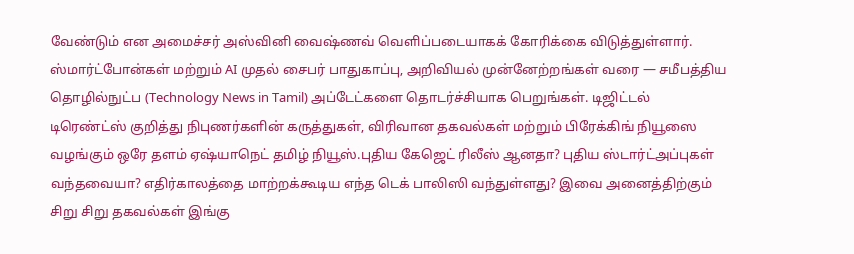வேண்டும் என அமைச்சர் அஸ்வினி வைஷ்ணவ் வெளிப்படையாகக் கோரிக்கை விடுத்துள்ளார்.
ஸ்மார்ட்போன்கள் மற்றும் AI முதல் சைபர் பாதுகாப்பு, அறிவியல் முன்னேற்றங்கள் வரை — சமீபத்திய தொழில்நுட்ப (Technology News in Tamil) அப்டேட்களை தொடர்ச்சியாக பெறுங்கள். டிஜிட்டல் டிரெண்ட்ஸ் குறித்து நிபுணர்களின் கருத்துகள், விரிவான தகவல்கள் மற்றும் பிரேக்கிங் நியூஸை வழங்கும் ஒரே தளம் ஏஷ்யாநெட் தமிழ் நியூஸ்.புதிய கேஜெட் ரிலீஸ் ஆனதா? புதிய ஸ்டார்ட்அப்புகள் வந்தவையா? எதிர்காலத்தை மாற்றக்கூடிய எந்த டெக் பாலிஸி வந்துள்ளது? இவை அனைத்திற்கும் சிறு சிறு தகவல்கள் இங்கு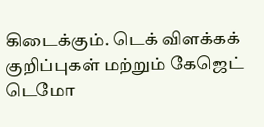கிடைக்கும். டெக் விளக்கக் குறிப்புகள் மற்றும் கேஜெட் டெமோ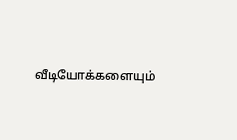வீடியோக்களையும்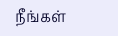நீங்கள்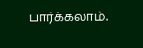பார்க்கலாம்.